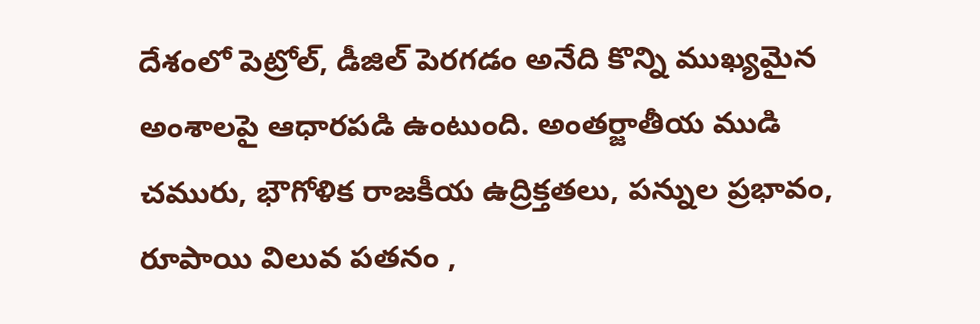దేశంలో పెట్రోల్, డీజిల్ పెరగడం అనేది కొన్ని ముఖ్యమైన అంశాలపై ఆధారపడి ఉంటుంది. అంతర్జాతీయ ముడి చమురు, భౌగోళిక రాజకీయ ఉద్రిక్తతలు, పన్నుల ప్రభావం, రూపాయి విలువ పతనం ,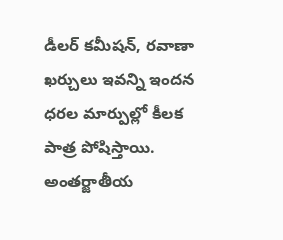డీలర్ కమీషన్, రవాణా ఖర్చులు ఇవన్ని ఇందన ధరల మార్పుల్లో కీలక పాత్ర పోషిస్తాయి.
అంతర్జాతీయ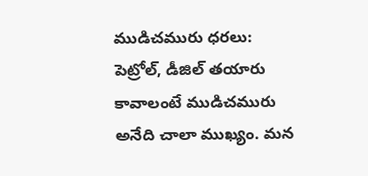ముడిచమురు ధరలు: పెట్రోల్, డీజిల్ తయారు కావాలంటే ముడిచమురు అనేది చాలా ముఖ్యం. మన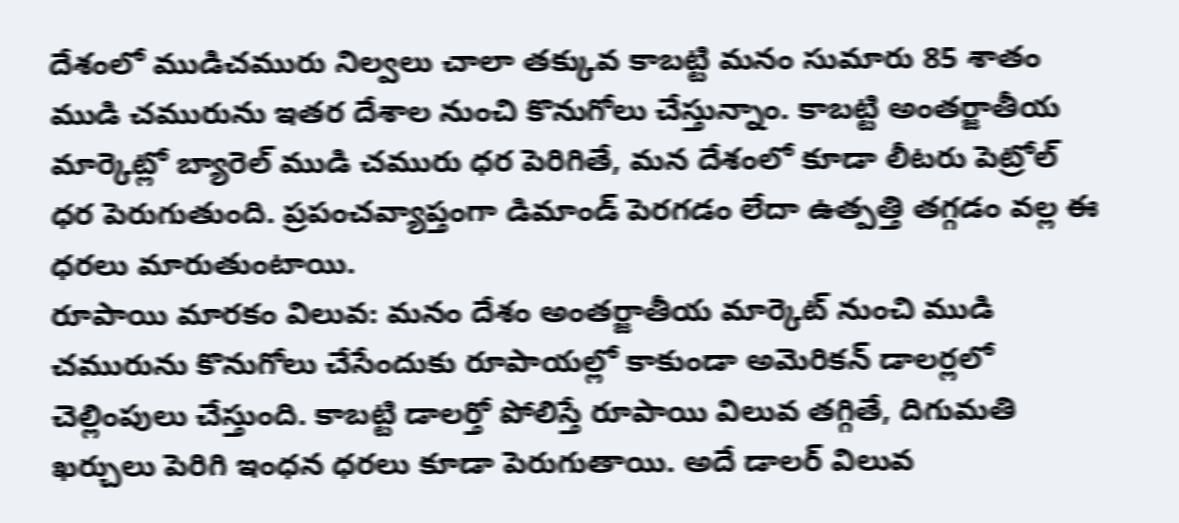దేశంలో ముడిచమురు నిల్వలు చాలా తక్కువ కాబట్టి మనం సుమారు 85 శాతం ముడి చమురును ఇతర దేశాల నుంచి కొనుగోలు చేస్తున్నాం. కాబట్టి అంతర్జాతీయ మార్కెట్లో బ్యారెల్ ముడి చమురు ధర పెరిగితే, మన దేశంలో కూడా లీటరు పెట్రోల్ ధర పెరుగుతుంది. ప్రపంచవ్యాప్తంగా డిమాండ్ పెరగడం లేదా ఉత్పత్తి తగ్గడం వల్ల ఈ ధరలు మారుతుంటాయి.
రూపాయి మారకం విలువ: మనం దేశం అంతర్జాతీయ మార్కెట్ నుంచి ముడి చమురును కొనుగోలు చేసేందుకు రూపాయల్లో కాకుండా అమెరికన్ డాలర్లలో చెల్లింపులు చేస్తుంది. కాబట్టి డాలర్తో పోలిస్తే రూపాయి విలువ తగ్గితే, దిగుమతి ఖర్చులు పెరిగి ఇంధన ధరలు కూడా పెరుగుతాయి. అదే డాలర్ విలువ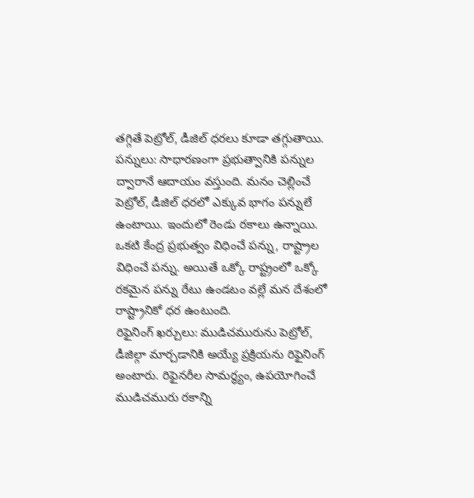తగ్గితే పెట్రోల్, డీజిల్ ధరలు కూడా తగ్గుతాయి.
పన్నులు: సాధారణంగా ప్రభుత్వానికి పన్నుల ద్వారానే ఆదాయం వస్తుంది. మనం చెల్లించే పెట్రోల్, డీజిల్ ధరలో ఎక్కువ భాగం పన్నులే ఉంటాయి. ఇందులో రెండు రకాలు ఉన్నాయి. ఒకటి కేంద్ర ప్రభుత్వం విధించే పన్ను, రాష్ట్రాల విధించే పన్ను. అయితే ఒక్కో రాష్ట్రంలో ఒక్కో రకమైన పన్ను రేటు ఉండటం వల్లే మన దేశంలో రాష్ట్రానికో ధర ఉంటుంది.
రిఫైనింగ్ ఖర్చులు: ముడిచమురును పెట్రోల్, డీజిల్గా మార్చడానికి అయ్యే ప్రక్రియను రిఫైనింగ్ అంటారు. రిఫైనరీల సామర్థ్యం, ఉపయోగించే ముడిచమురు రకాన్ని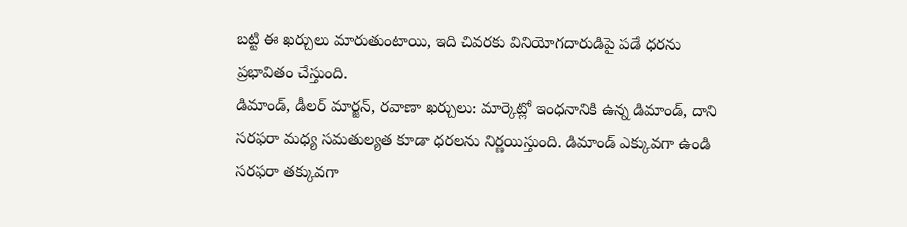బట్టి ఈ ఖర్చులు మారుతుంటాయి, ఇది చివరకు వినియోగదారుడిపై పడే ధరను ప్రభావితం చేస్తుంది.
డిమాండ్, డీలర్ మార్జన్, రవాణా ఖర్చులు: మార్కెట్లో ఇంధనానికి ఉన్న డిమాండ్, దాని సరఫరా మధ్య సమతుల్యత కూడా ధరలను నిర్ణయిస్తుంది. డిమాండ్ ఎక్కువగా ఉండి సరఫరా తక్కువగా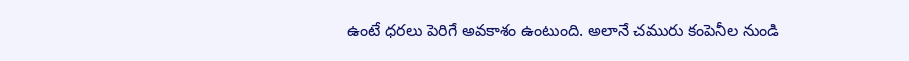ఉంటే ధరలు పెరిగే అవకాశం ఉంటుంది. అలానే చమురు కంపెనీల నుండి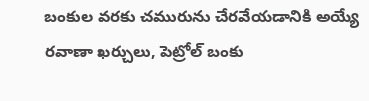బంకుల వరకు చమురును చేరవేయడానికి అయ్యే రవాణా ఖర్చులు, పెట్రోల్ బంకు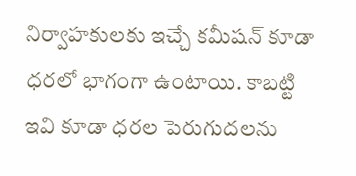నిర్వాహకులకు ఇచ్చే కమీషన్ కూడా ధరలో భాగంగా ఉంటాయి. కాబట్టి ఇవి కూడా ధరల పెరుగుదలను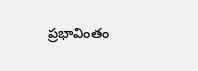ప్రభావింతం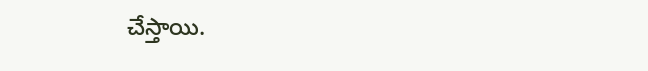చేస్తాయి.